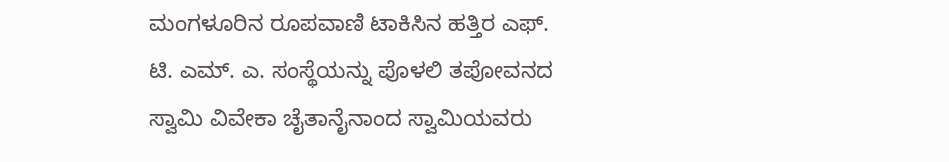ಮಂಗಳೂರಿನ ರೂಪವಾಣಿ ಟಾಕಿಸಿನ ಹತ್ತಿರ ಎಫ್. ಟಿ. ಎಮ್. ಎ. ಸಂಸ್ಥೆಯನ್ನು ಪೊಳಲಿ ತಪೋವನದ ಸ್ವಾಮಿ ವಿವೇಕಾ ಚೈತಾನೈನಾಂದ ಸ್ವಾಮಿಯವರು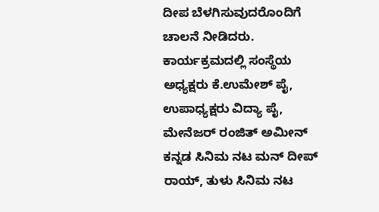ದೀಪ ಬೆಳಗಿಸುವುದರೊಂದಿಗೆ ಚಾಲನೆ ನೀಡಿದರು.
ಕಾರ್ಯಕ್ರಮದಲ್ಲಿ ಸಂಸ್ಥೆಯ ಅಧ್ಯಕ್ಷರು ಕೆ.ಉಮೇಶ್ ಪೈ, ಉಪಾಧ್ಯಕ್ಷರು ವಿದ್ಯಾ ಪೈ, ಮೇನೆಜರ್ ರಂಜಿತ್ ಅಮೀನ್ ಕನ್ನಡ ಸಿನಿಮ ನಟ ಮನ್ ದೀಪ್ ರಾಯ್, ತುಳು ಸಿನಿಮ ನಟ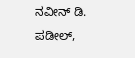ನವೀನ್ ಡಿ. ಪಡೀಲ್,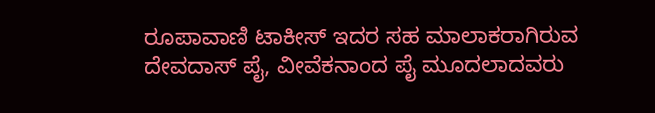ರೂಪಾವಾಣಿ ಟಾಕೀಸ್ ಇದರ ಸಹ ಮಾಲಾಕರಾಗಿರುವ ದೇವದಾಸ್ ಪೈ, ವೀವೆಕನಾಂದ ಪೈ ಮೂದಲಾದವರು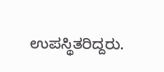ಉಪಸ್ಥಿತರಿದ್ದರು.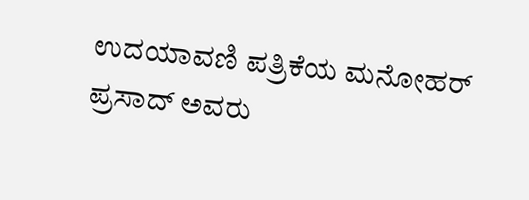ಉದಯಾವಣಿ ಪತ್ರಿಕೆಯ ಮನೋಹರ್ ಪ್ರಸಾದ್ ಅವರು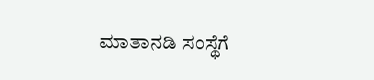ಮಾತಾನಡಿ ಸಂಸ್ಥೆಗೆ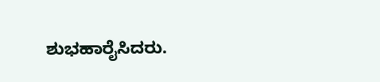ಶುಭಹಾರೈಸಿದರು.